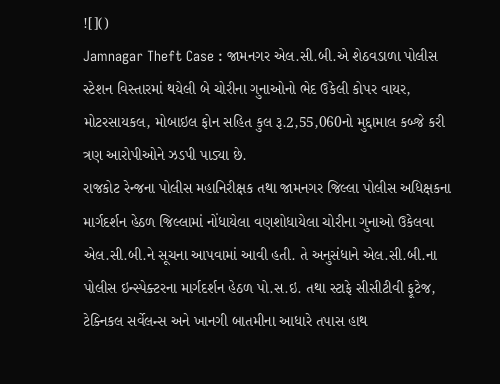![]()
Jamnagar Theft Case : જામનગર એલ.સી.બી.એ શેઠવડાળા પોલીસ સ્ટેશન વિસ્તારમાં થયેલી બે ચોરીના ગુનાઓનો ભેદ ઉકેલી કોપર વાયર, મોટરસાયકલ, મોબાઇલ ફોન સહિત કુલ રૂ.2,55,060નો મુદ્દામાલ કબ્જે કરી ત્રણ આરોપીઓને ઝડપી પાડ્યા છે.
રાજકોટ રેન્જના પોલીસ મહાનિરીક્ષક તથા જામનગર જિલ્લા પોલીસ અધિક્ષકના માર્ગદર્શન હેઠળ જિલ્લામાં નોંધાયેલા વણશોધાયેલા ચોરીના ગુનાઓ ઉકેલવા એલ.સી.બી.ને સૂચના આપવામાં આવી હતી. તે અનુસંધાને એલ.સી.બી.ના પોલીસ ઇન્સ્પેક્ટરના માર્ગદર્શન હેઠળ પો.સ.ઇ. તથા સ્ટાફે સીસીટીવી ફૂટેજ, ટેક્નિકલ સર્વેલન્સ અને ખાનગી બાતમીના આધારે તપાસ હાથ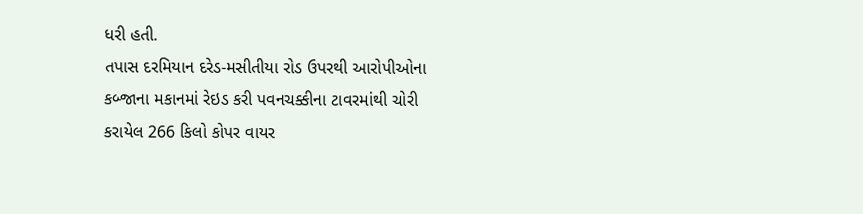ધરી હતી.
તપાસ દરમિયાન દરેડ-મસીતીયા રોડ ઉપરથી આરોપીઓના કબ્જાના મકાનમાં રેઇડ કરી પવનચક્કીના ટાવરમાંથી ચોરી કરાયેલ 266 કિલો કોપર વાયર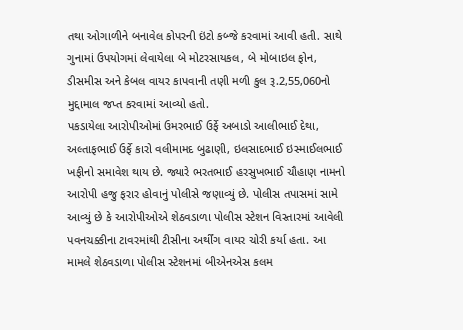તથા ઓગાળીને બનાવેલ કોપરની ઇંટો કબ્જે કરવામાં આવી હતી. સાથે ગુનામાં ઉપયોગમાં લેવાયેલા બે મોટરસાયકલ, બે મોબાઇલ ફોન, ડીસમીસ અને કેબલ વાયર કાપવાની તણી મળી કુલ રૂ.2,55,060નો મુદ્દામાલ જપ્ત કરવામાં આવ્યો હતો.
પકડાયેલા આરોપીઓમાં ઉમરભાઈ ઉર્ફે અબાડો આલીભાઈ દેથા, અલ્તાફભાઈ ઉર્ફે કારો વલીમામદ બુઢાણી, ઇલસાદભાઈ ઇસ્માઈલભાઈ ખફીનો સમાવેશ થાય છે. જ્યારે ભરતભાઈ હરસુખભાઈ ચૌહાણ નામનો આરોપી હજુ ફરાર હોવાનું પોલીસે જણાવ્યું છે. પોલીસ તપાસમાં સામે આવ્યું છે કે આરોપીઓએ શેઠવડાળા પોલીસ સ્ટેશન વિસ્તારમાં આવેલી પવનચક્કીના ટાવરમાંથી ટીસીના અર્થીંગ વાયર ચોરી કર્યા હતા. આ મામલે શેઠવડાળા પોલીસ સ્ટેશનમાં બીએનએસ કલમ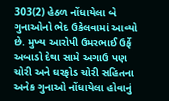303(2) હેઠળ નોંધાયેલા બે ગુનાઓનો ભેદ ઉકેલવામાં આવ્યો છે. મુખ્ય આરોપી ઉમરભાઈ ઉર્ફે અબાડો દેથા સામે અગાઉ પણ ચોરી અને ઘરફોડ ચોરી સહિતના અનેક ગુનાઓ નોંધાયેલા હોવાનું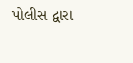પોલીસ દ્વારા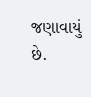જણાવાયું છે.